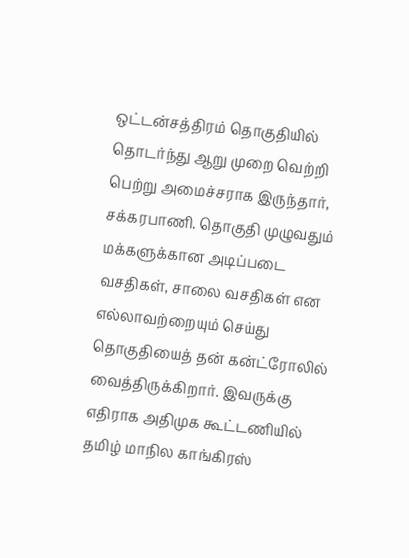ஒட்டன்சத்திரம் தொகுதியில் தொடர்ந்து ஆறு முறை வெற்றி பெற்று அமைச்சராக இருந்தார், சக்கரபாணி. தொகுதி முழுவதும் மக்களுக்கான அடிப்படை வசதிகள், சாலை வசதிகள் என எல்லாவற்றையும் செய்து தொகுதியைத் தன் கன்ட்ரோலில் வைத்திருக்கிறார். இவருக்கு எதிராக அதிமுக கூட்டணியில் தமிழ் மாநில காங்கிரஸ்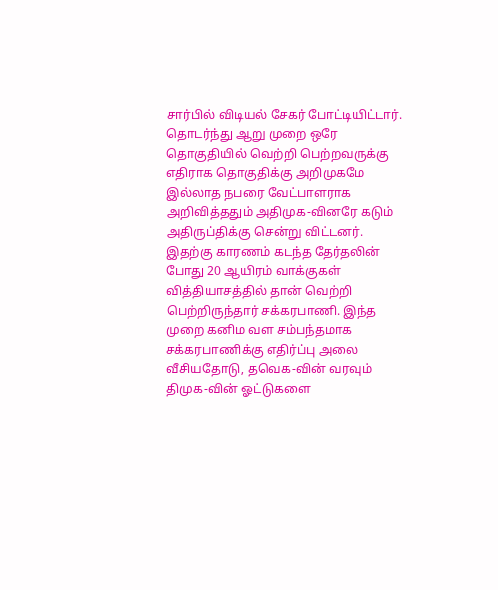சார்பில் விடியல் சேகர் போட்டியிட்டார். தொடர்ந்து ஆறு முறை ஒரே தொகுதியில் வெற்றி பெற்றவருக்கு எதிராக தொகுதிக்கு அறிமுகமே இல்லாத நபரை வேட்பாளராக அறிவித்ததும் அதிமுக-வினரே கடும் அதிருப்திக்கு சென்று விட்டனர்.
இதற்கு காரணம் கடந்த தேர்தலின் போது 20 ஆயிரம் வாக்குகள் வித்தியாசத்தில் தான் வெற்றி பெற்றிருந்தார் சக்கரபாணி. இந்த முறை கனிம வள சம்பந்தமாக சக்கரபாணிக்கு எதிர்ப்பு அலை வீசியதோடு, தவெக-வின் வரவும் திமுக-வின் ஓட்டுகளை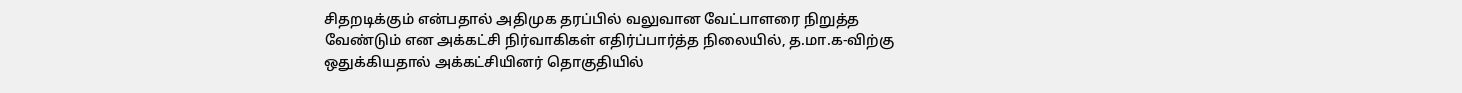சிதறடிக்கும் என்பதால் அதிமுக தரப்பில் வலுவான வேட்பாளரை நிறுத்த வேண்டும் என அக்கட்சி நிர்வாகிகள் எதிர்ப்பார்த்த நிலையில், த.மா.க-விற்கு ஒதுக்கியதால் அக்கட்சியினர் தொகுதியில்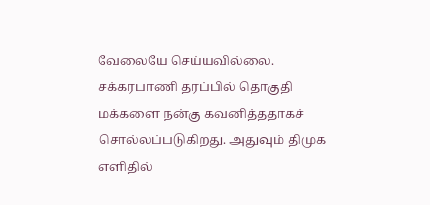வேலையே செய்யவில்லை.
சக்கரபாணி தரப்பில் தொகுதி மக்களை நன்கு கவனித்ததாகச் சொல்லப்படுகிறது. அதுவும் திமுக எளிதில்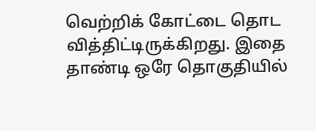வெற்றிக் கோட்டை தொட வித்திட்டிருக்கிறது. இதை தாண்டி ஒரே தொகுதியில்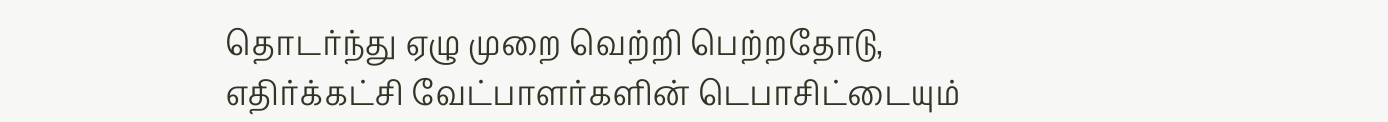தொடர்ந்து ஏழு முறை வெற்றி பெற்றதோடு, எதிர்க்கட்சி வேட்பாளர்களின் டெபாசிட்டையும்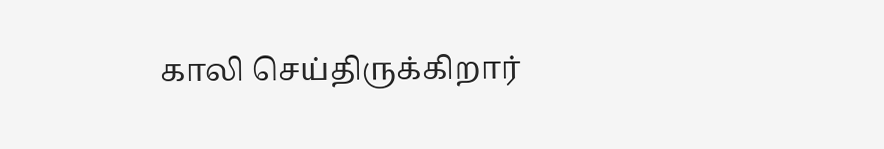காலி செய்திருக்கிறார்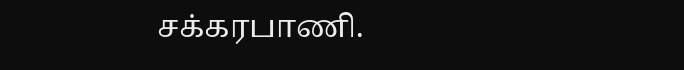சக்கரபாணி.